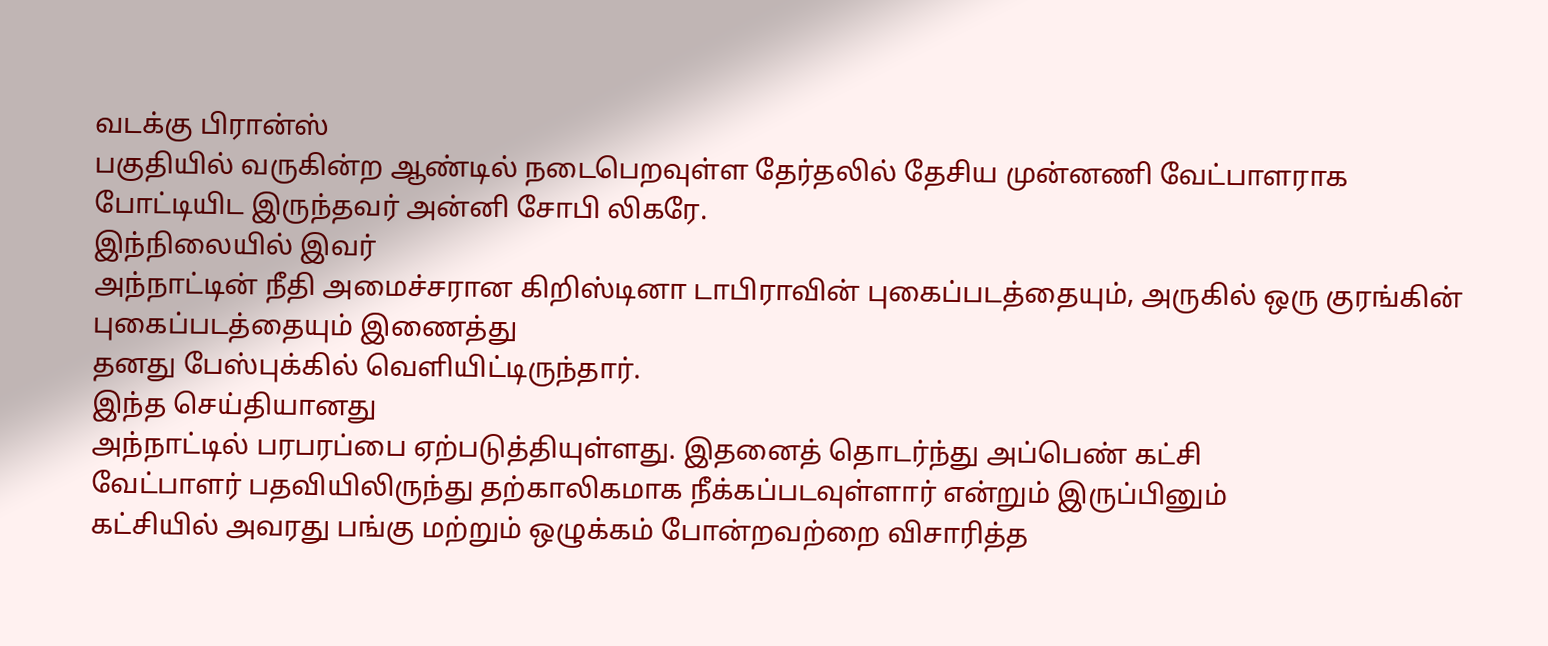வடக்கு பிரான்ஸ்
பகுதியில் வருகின்ற ஆண்டில் நடைபெறவுள்ள தேர்தலில் தேசிய முன்னணி வேட்பாளராக
போட்டியிட இருந்தவர் அன்னி சோபி லிகரே.
இந்நிலையில் இவர்
அந்நாட்டின் நீதி அமைச்சரான கிறிஸ்டினா டாபிராவின் புகைப்படத்தையும், அருகில் ஒரு குரங்கின் புகைப்படத்தையும் இணைத்து
தனது பேஸ்புக்கில் வெளியிட்டிருந்தார்.
இந்த செய்தியானது
அந்நாட்டில் பரபரப்பை ஏற்படுத்தியுள்ளது. இதனைத் தொடர்ந்து அப்பெண் கட்சி
வேட்பாளர் பதவியிலிருந்து தற்காலிகமாக நீக்கப்படவுள்ளார் என்றும் இருப்பினும்
கட்சியில் அவரது பங்கு மற்றும் ஒழுக்கம் போன்றவற்றை விசாரித்த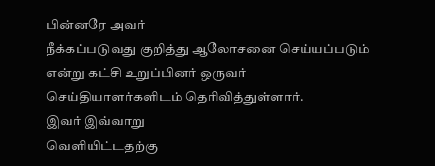பின்னரே அவர்
நீக்கப்படுவது குறித்து ஆலோசனை செய்யப்படும் என்று கட்சி உறுப்பினர் ஒருவர்
செய்தியாளர்களிடம் தெரிவித்துள்ளார்.
இவர் இவ்வாறு
வெளியிட்டதற்கு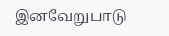இனவேறுபாடு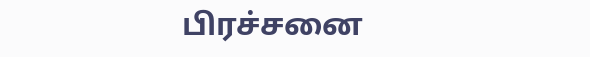பிரச்சனை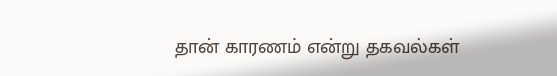தான் காரணம் என்று தகவல்கள்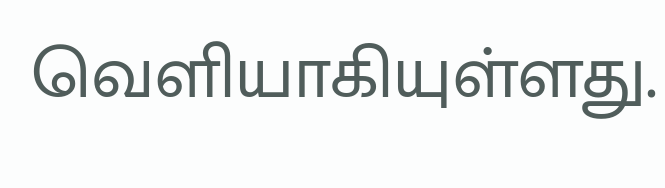வெளியாகியுள்ளது.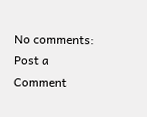No comments:
Post a Comment